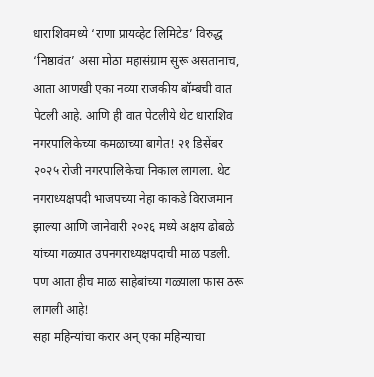धाराशिवमध्ये ‘राणा प्रायव्हेट लिमिटेड’ विरुद्ध ‘निष्ठावंत’ असा मोठा महासंग्राम सुरू असतानाच, आता आणखी एका नव्या राजकीय बॉम्बची वात पेटली आहे. आणि ही वात पेटलीये थेट धाराशिव नगरपालिकेच्या कमळाच्या बागेत! २१ डिसेंबर २०२५ रोजी नगरपालिकेचा निकाल लागला. थेट नगराध्यक्षपदी भाजपच्या नेहा काकडे विराजमान झाल्या आणि जानेवारी २०२६ मध्ये अक्षय ढोबळे यांच्या गळ्यात उपनगराध्यक्षपदाची माळ पडली. पण आता हीच माळ साहेबांच्या गळ्याला फास ठरू लागली आहे!
सहा महिन्यांचा करार अन् एका महिन्याचा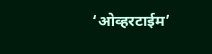‘ओव्हरटाईम’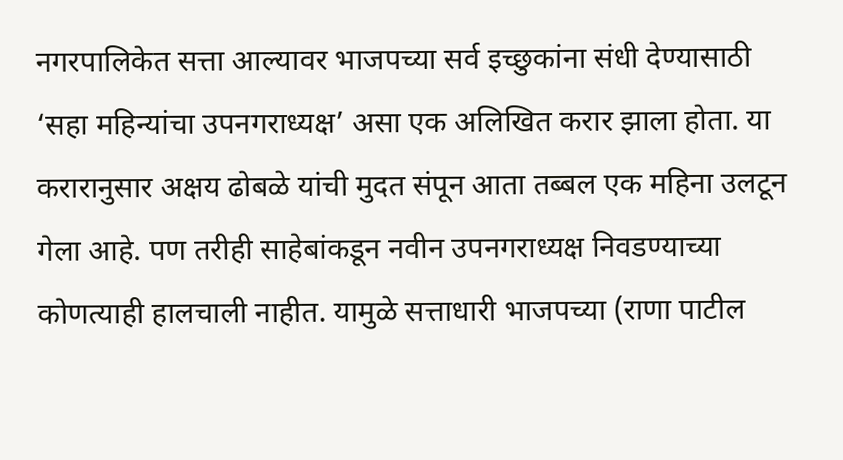नगरपालिकेत सत्ता आल्यावर भाजपच्या सर्व इच्छुकांना संधी देण्यासाठी ‘सहा महिन्यांचा उपनगराध्यक्ष’ असा एक अलिखित करार झाला होता. या करारानुसार अक्षय ढोबळे यांची मुदत संपून आता तब्बल एक महिना उलटून गेला आहे. पण तरीही साहेबांकडून नवीन उपनगराध्यक्ष निवडण्याच्या कोणत्याही हालचाली नाहीत. यामुळे सत्ताधारी भाजपच्या (राणा पाटील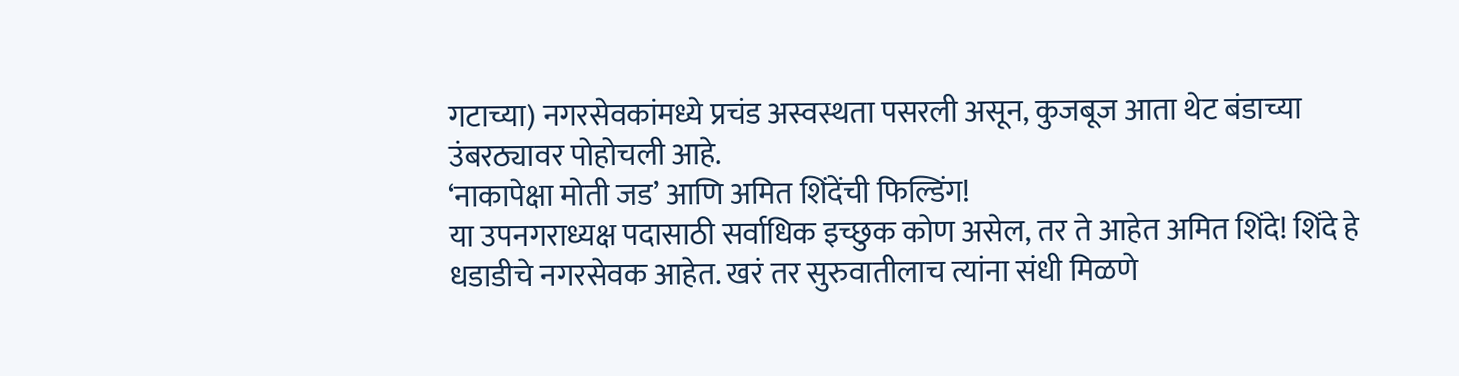गटाच्या) नगरसेवकांमध्ये प्रचंड अस्वस्थता पसरली असून, कुजबूज आता थेट बंडाच्या उंबरठ्यावर पोहोचली आहे.
‘नाकापेक्षा मोती जड’ आणि अमित शिंदेंची फिल्डिंग!
या उपनगराध्यक्ष पदासाठी सर्वाधिक इच्छुक कोण असेल, तर ते आहेत अमित शिंदे! शिंदे हे धडाडीचे नगरसेवक आहेत. खरं तर सुरुवातीलाच त्यांना संधी मिळणे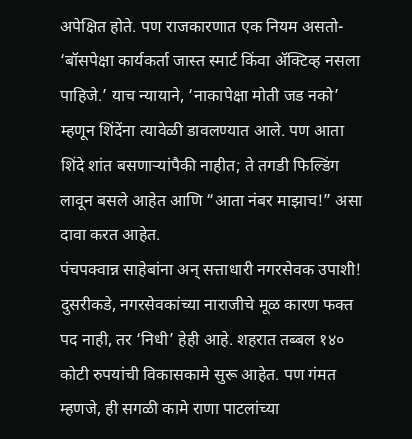अपेक्षित होते. पण राजकारणात एक नियम असतो- ‘बॉसपेक्षा कार्यकर्ता जास्त स्मार्ट किंवा ॲक्टिव्ह नसला पाहिजे.’ याच न्यायाने, ‘नाकापेक्षा मोती जड नको’ म्हणून शिंदेंना त्यावेळी डावलण्यात आले. पण आता शिंदे शांत बसणाऱ्यांपैकी नाहीत; ते तगडी फिल्डिंग लावून बसले आहेत आणि “आता नंबर माझाच!” असा दावा करत आहेत.
पंचपक्वान्न साहेबांना अन् सत्ताधारी नगरसेवक उपाशी!
दुसरीकडे, नगरसेवकांच्या नाराजीचे मूळ कारण फक्त पद नाही, तर ‘निधी’ हेही आहे. शहरात तब्बल १४० कोटी रुपयांची विकासकामे सुरू आहेत. पण गंमत म्हणजे, ही सगळी कामे राणा पाटलांच्या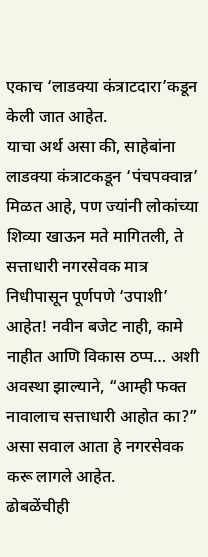एकाच ‘लाडक्या कंत्राटदारा’कडून केली जात आहेत.
याचा अर्थ असा की, साहेबांना लाडक्या कंत्राटकडून ‘पंचपक्वान्न’ मिळत आहे, पण ज्यांनी लोकांच्या शिव्या खाऊन मते मागितली, ते सत्ताधारी नगरसेवक मात्र निधीपासून पूर्णपणे ‘उपाशी’ आहेत! नवीन बजेट नाही, कामे नाहीत आणि विकास ठप्प… अशी अवस्था झाल्याने, “आम्ही फक्त नावालाच सत्ताधारी आहोत का?” असा सवाल आता हे नगरसेवक करू लागले आहेत.
ढोबळेंचीही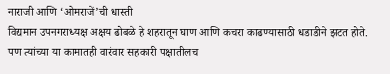नाराजी आणि ‘ओमराजें’ची धास्ती
विद्यमान उपनगराध्यक्ष अक्षय ढोबळे हे शहरातून घाण आणि कचरा काढण्यासाठी धडाडीने झटत होते. पण त्यांच्या या कामातही वारंवार सहकारी पक्षातीलच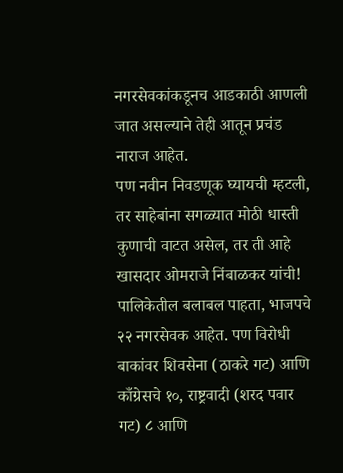नगरसेवकांकडूनच आडकाठी आणली जात असल्याने तेही आतून प्रचंड नाराज आहेत.
पण नवीन निवडणूक घ्यायची म्हटली, तर साहेबांना सगळ्यात मोठी धास्ती कुणाची वाटत असेल, तर ती आहे खासदार ओमराजे निंबाळकर यांची! पालिकेतील बलाबल पाहता, भाजपचे २२ नगरसेवक आहेत. पण विरोधी बाकांवर शिवसेना (ठाकरे गट) आणि काँग्रेसचे १०, राष्ट्रवादी (शरद पवार गट) ८ आणि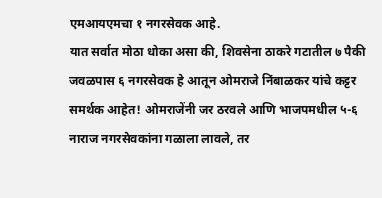एमआयएमचा १ नगरसेवक आहे.
यात सर्वात मोठा धोका असा की, शिवसेना ठाकरे गटातील ७ पैकी जवळपास ६ नगरसेवक हे आतून ओमराजे निंबाळकर यांचे कट्टर समर्थक आहेत! ओमराजेंनी जर ठरवले आणि भाजपमधील ५-६ नाराज नगरसेवकांना गळाला लावले, तर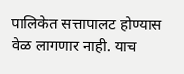पालिकेत सत्तापालट होण्यास वेळ लागणार नाही. याच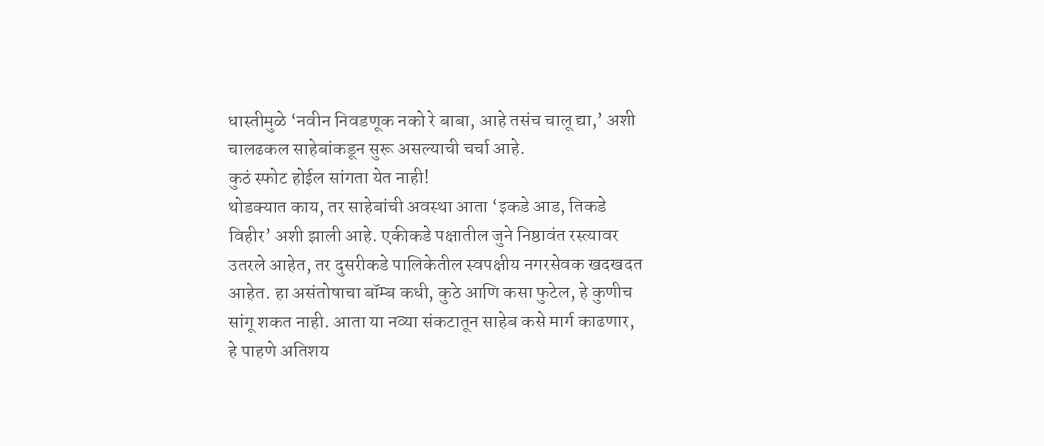धास्तीमुळे ‘नवीन निवडणूक नको रे बाबा, आहे तसंच चालू द्या,’ अशी चालढकल साहेबांकडून सुरू असल्याची चर्चा आहे.
कुठं स्फोट होईल सांगता येत नाही!
थोडक्यात काय, तर साहेबांची अवस्था आता ‘इकडे आड, तिकडे विहीर’ अशी झाली आहे. एकीकडे पक्षातील जुने निष्ठावंत रस्त्यावर उतरले आहेत, तर दुसरीकडे पालिकेतील स्वपक्षीय नगरसेवक खदखदत आहेत. हा असंतोषाचा बॉम्ब कधी, कुठे आणि कसा फुटेल, हे कुणीच सांगू शकत नाही. आता या नव्या संकटातून साहेब कसे मार्ग काढणार, हे पाहणे अतिशय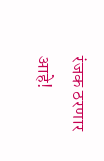रंजक ठरणार आहे!